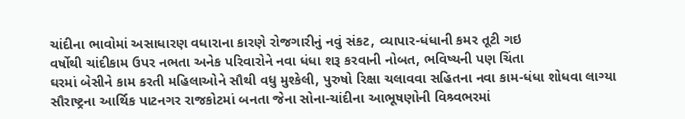ચાંદીના ભાવોમાં અસાધારણ વધારાના કારણે રોજગારીનું નવું સંકટ, વ્યાપાર-ધંધાની કમર તૂટી ગઇ
વર્ષોથી ચાંદીકામ ઉપર નભતા અનેક પરિવારોને નવા ધંધા શરૂ કરવાની નોબત, ભવિષ્યની પણ ચિંતા
ઘરમાં બેસીને કામ કરતી મહિલાઓને સૌથી વધુ મુશ્કેલી, પુરુષો રિક્ષા ચલાવવા સહિતના નવા કામ-ધંધા શોધવા લાગ્યા
સૌરાષ્ટ્રના આર્થિક પાટનગર રાજકોટમાં બનતા જેના સોના-ચાંદીના આભૂષણોની વિશ્ર્વભરમાં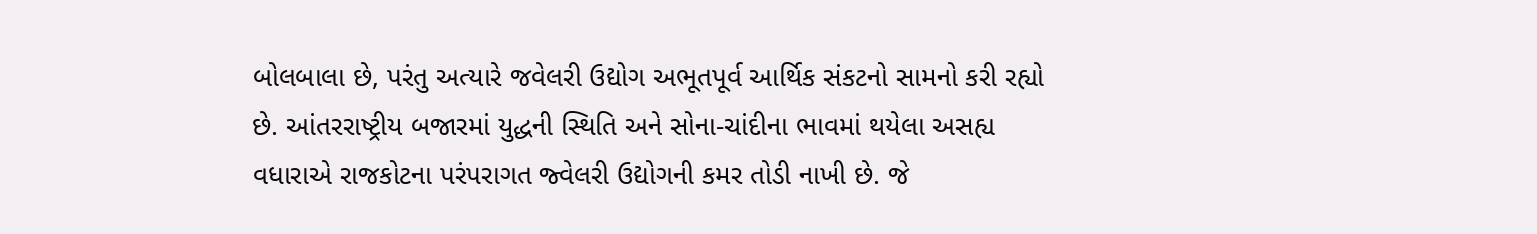બોલબાલા છે, પરંતુ અત્યારે જવેલરી ઉદ્યોગ અભૂતપૂર્વ આર્થિક સંકટનો સામનો કરી રહ્યો છે. આંતરરાષ્ટ્રીય બજારમાં યુદ્ધની સ્થિતિ અને સોના-ચાંદીના ભાવમાં થયેલા અસહ્ય વધારાએ રાજકોટના પરંપરાગત જ્વેલરી ઉદ્યોગની કમર તોડી નાખી છે. જે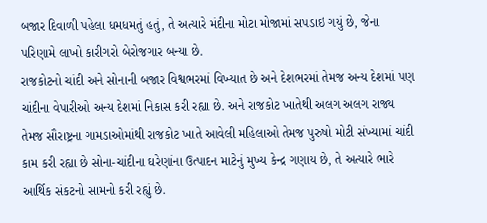બજાર દિવાળી પહેલા ધમધમતું હતું, તે અત્યારે મંદીના મોટા મોજામાં સપડાઇ ગયું છે, જેના પરિણામે લાખો કારીગરો બેરોજગાર બન્યા છે.
રાજકોટનો ચાંદી અને સોનાની બજાર વિશ્વભરમાં વિખ્યાત છે અને દેશભરમાં તેમજ અન્ય દેશમાં પણ ચાંદીના વેપારીઓ અન્ય દેશમાં નિકાસ કરી રહ્યા છે. અને રાજકોટ ખાતેથી અલગ અલગ રાજ્ય તેમજ સૌરાષ્ટ્રના ગામડાઓમાંથી રાજકોટ ખાતે આવેલી મહિલાઓ તેમજ પુરુષો મોટી સંખ્યામાં ચાંદી કામ કરી રહ્યા છે સોના-ચાંદીના ઘરેણાંના ઉત્પાદન માટેનું મુખ્ય કેન્દ્ર ગણાય છે, તે અત્યારે ભારે આર્થિક સંકટનો સામનો કરી રહ્યું છે.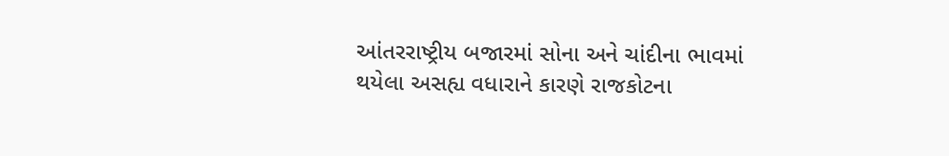આંતરરાષ્ટ્રીય બજારમાં સોના અને ચાંદીના ભાવમાં થયેલા અસહ્ય વધારાને કારણે રાજકોટના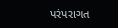પરંપરાગત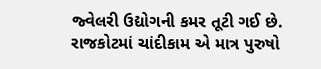જ્વેલરી ઉદ્યોગની કમર તૂટી ગઈ છે.
રાજકોટમાં ચાંદીકામ એ માત્ર પુરુષો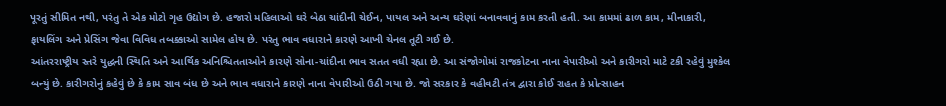પૂરતું સીમિત નથી, પરંતુ તે એક મોટો ગૃહ ઉદ્યોગ છે. હજારો મહિલાઓ ઘરે બેઠા ચાંદીની ચેઈન, પાયલ અને અન્ય ઘરેણાં બનાવવાનું કામ કરતી હતી. આ કામમાં ઢાળ કામ, મીનાકારી, ફાયલિંગ અને પ્રેસિંગ જેવા વિવિધ તબક્કાઓ સામેલ હોય છે. પરંતુ ભાવ વધારાને કારણે આખી ચેનલ તૂટી ગઈ છે.
આંતરરાષ્ટ્રીય સ્તરે યુદ્ધની સ્થિતિ અને આર્થિક અનિશ્ચિતતાઓને કારણે સોના-ચાંદીના ભાવ સતત વધી રહ્યા છે. આ સંજોગોમાં રાજકોટના નાના વેપારીઓ અને કારીગરો માટે ટકી રહેવું મુશ્કેલ બન્યું છે. કારીગરોનું કહેવું છે કે કામ સાવ બંધ છે અને ભાવ વધારાને કારણે નાના વેપારીઓ ઉઠી ગયા છે. જો સરકાર કે વહીવટી તંત્ર દ્વારા કોઈ રાહત કે પ્રોત્સાહન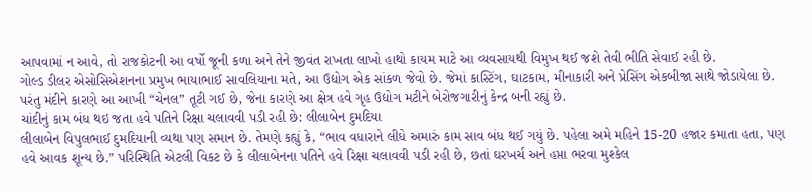આપવામાં ન આવે, તો રાજકોટની આ વર્ષો જૂની કળા અને તેને જીવંત રાખતા લાખો હાથો કાયમ માટે આ વ્યવસાયથી વિમુખ થઈ જશે તેવી ભીતિ સેવાઈ રહી છે.
ગોલ્ડ ડીલર એસોસિએશનના પ્રમુખ ભાયાભાઈ સાવલિયાના મતે, આ ઉદ્યોગ એક સાંકળ જેવો છે. જેમાં કાસ્ટિંગ, ઘાટકામ, મીનાકારી અને પ્રેસિંગ એકબીજા સાથે જોડાયેલા છે. પરંતુ મંદીને કારણે આ આખી “ચેનલ” તૂટી ગઈ છે, જેના કારણે આ ક્ષેત્ર હવે ગૃહ ઉદ્યોગ મટીને બેરોજગારીનું કેન્દ્ર બની રહ્યું છે.
ચાંદીનું કામ બંધ થઇ જતા હવે પતિને રિક્ષા ચલાવવી પડી રહી છે: લીલાબેન દુમદિયા
લીલાબેન વિપુલભાઈ દુમદિયાની વ્યથા પણ સમાન છે. તેમણે કહ્યું કે, “ભાવ વધારાને લીધે અમારું કામ સાવ બંધ થઈ ગયું છે. પહેલા અમે મહિને 15-20 હજાર કમાતા હતા, પણ હવે આવક શૂન્ય છે.” પરિસ્થિતિ એટલી વિકટ છે કે લીલાબેનના પતિને હવે રિક્ષા ચલાવવી પડી રહી છે, છતાં ઘરખર્ચ અને હપ્તા ભરવા મુશ્કેલ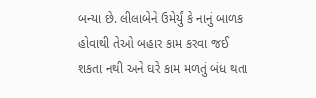બન્યા છે. લીલાબેને ઉમેર્યું કે નાનું બાળક હોવાથી તેઓ બહાર કામ કરવા જઈ શકતા નથી અને ઘરે કામ મળતું બંધ થતા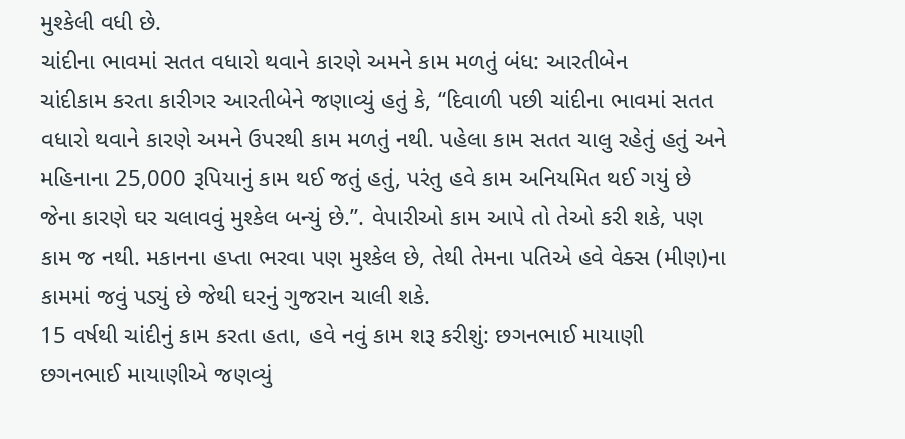મુશ્કેલી વધી છે.
ચાંદીના ભાવમાં સતત વધારો થવાને કારણે અમને કામ મળતું બંધ: આરતીબેન
ચાંદીકામ કરતા કારીગર આરતીબેને જણાવ્યું હતું કે, “દિવાળી પછી ચાંદીના ભાવમાં સતત વધારો થવાને કારણે અમને ઉપરથી કામ મળતું નથી. પહેલા કામ સતત ચાલુ રહેતું હતું અને મહિનાના 25,000 રૂપિયાનું કામ થઈ જતું હતું, પરંતુ હવે કામ અનિયમિત થઈ ગયું છે જેના કારણે ઘર ચલાવવું મુશ્કેલ બન્યું છે.”. વેપારીઓ કામ આપે તો તેઓ કરી શકે, પણ કામ જ નથી. મકાનના હપ્તા ભરવા પણ મુશ્કેલ છે, તેથી તેમના પતિએ હવે વેક્સ (મીણ)ના કામમાં જવું પડ્યું છે જેથી ઘરનું ગુજરાન ચાલી શકે.
15 વર્ષથી ચાંદીનું કામ કરતા હતા, હવે નવું કામ શરૂ કરીશું: છગનભાઈ માયાણી
છગનભાઈ માયાણીએ જણવ્યું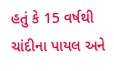હતું કે 15 વર્ષથી ચાંદીના પાયલ અને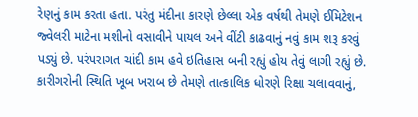રેણનું કામ કરતા હતા. પરંતુ મંદીના કારણે છેલ્લા એક વર્ષથી તેમણે ઈમિટેશન જ્વેલરી માટેના મશીનો વસાવીને પાયલ અને વીંટી કાઢવાનું નવું કામ શરૂ કરવું પડ્યું છે. પરંપરાગત ચાંદી કામ હવે ઇતિહાસ બની રહ્યું હોય તેવું લાગી રહ્યું છે. કારીગરોની સ્થિતિ ખૂબ ખરાબ છે તેમણે તાત્કાલિક ધોરણે રિક્ષા ચલાવવાનું,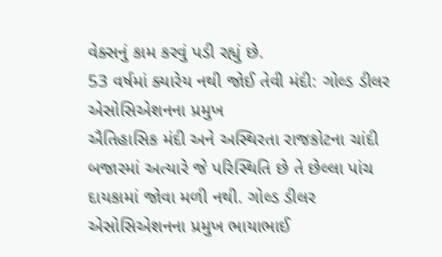વેક્સનું કામ કરવું પડી રહ્યું છે.
53 વર્ષમાં ક્યારેય નથી જોઈ તેવી મંદી: ગોલ્ડ ડીલર એસોસિએશનના પ્રમુખ
ઐતિહાસિક મંદી અને અસ્થિરતા રાજકોટના ચાંદી બજારમાં અત્યારે જે પરિસ્થિતિ છે તે છેલ્લા પાંચ દાયકામાં જોવા મળી નથી. ગોલ્ડ ડીલર એસોસિએશનના પ્રમુખ ભાયાભાઈ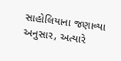સાહોલિયાના જણાવ્યા અનુસાર, અત્યારે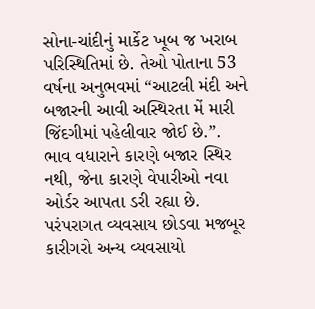સોના-ચાંદીનું માર્કેટ ખૂબ જ ખરાબ પરિસ્થિતિમાં છે. તેઓ પોતાના 53 વર્ષના અનુભવમાં “આટલી મંદી અને બજારની આવી અસ્થિરતા મેં મારી જિંદગીમાં પહેલીવાર જોઈ છે.”. ભાવ વધારાને કારણે બજાર સ્થિર નથી, જેના કારણે વેપારીઓ નવા ઓર્ડર આપતા ડરી રહ્યા છે.
પરંપરાગત વ્યવસાય છોડવા મજબૂર કારીગરો અન્ય વ્યવસાયો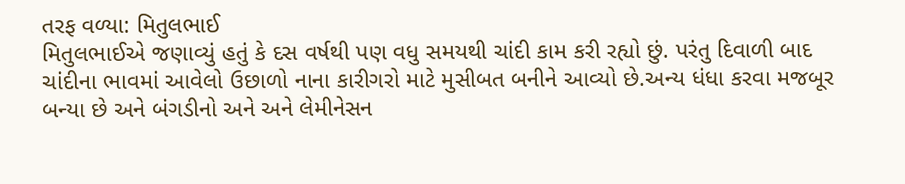તરફ વળ્યા: મિતુલભાઈ
મિતુલભાઈએ જણાવ્યું હતું કે દસ વર્ષથી પણ વધુ સમયથી ચાંદી કામ કરી રહ્યો છું. પરંતુ દિવાળી બાદ ચાંદીના ભાવમાં આવેલો ઉછાળો નાના કારીગરો માટે મુસીબત બનીને આવ્યો છે.અન્ય ધંધા કરવા મજબૂર બન્યા છે અને બંગડીનો અને અને લેમીનેસન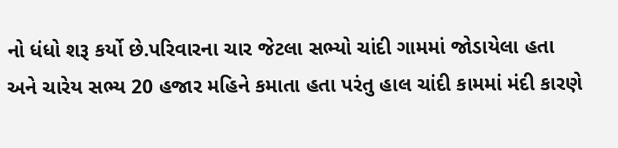નો ધંધો શરૂ કર્યો છે.પરિવારના ચાર જેટલા સભ્યો ચાંદી ગામમાં જોડાયેલા હતા અને ચારેય સભ્ય 20 હજાર મહિને કમાતા હતા પરંતુ હાલ ચાંદી કામમાં મંદી કારણે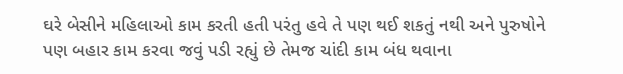ઘરે બેસીને મહિલાઓ કામ કરતી હતી પરંતુ હવે તે પણ થઈ શકતું નથી અને પુરુષોને પણ બહાર કામ કરવા જવું પડી રહ્યું છે તેમજ ચાંદી કામ બંધ થવાના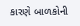કારણે બાળકોની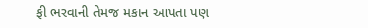ફી ભરવાની તેમજ મકાન આપતા પણ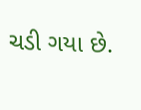ચડી ગયા છે.